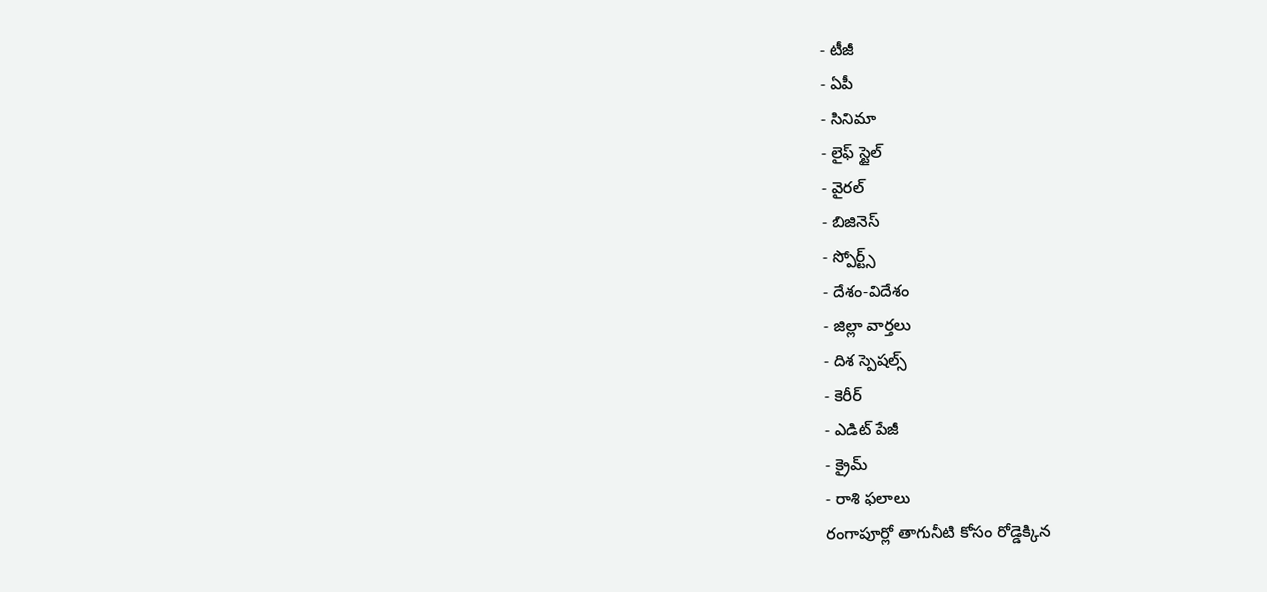- టీజీ
- ఏపీ
- సినిమా
- లైఫ్ స్టైల్
- వైరల్
- బిజినెస్
- స్పోర్ట్స్
- దేశం-విదేశం
- జిల్లా వార్తలు
- దిశ స్పెషల్స్
- కెరీర్
- ఎడిట్ పేజీ
- క్రైమ్
- రాశి ఫలాలు
రంగాపూర్లో తాగునీటి కోసం రోడ్డెక్కిన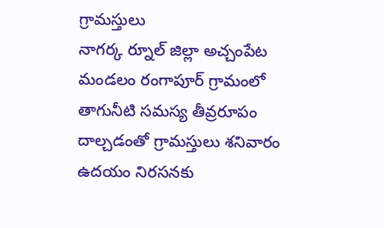గ్రామస్తులు
నాగర్క ర్నూల్ జిల్లా అచ్చంపేట మండలం రంగాపూర్ గ్రామంలో తాగునీటి సమస్య తీవ్రరూపం దాల్చడంతో గ్రామస్తులు శనివారం ఉదయం నిరసనకు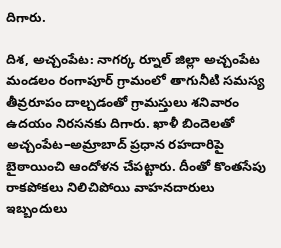దిగారు.

దిశ, అచ్చంపేట: నాగర్క ర్నూల్ జిల్లా అచ్చంపేట మండలం రంగాపూర్ గ్రామంలో తాగునీటి సమస్య తీవ్రరూపం దాల్చడంతో గ్రామస్తులు శనివారం ఉదయం నిరసనకు దిగారు. ఖాళీ బిందెలతో అచ్చంపేట–అమ్రాబాద్ ప్రధాన రహదారిపై బైఠాయించి ఆందోళన చేపట్టారు. దీంతో కొంతసేపు రాకపోకలు నిలిచిపోయి వాహనదారులు ఇబ్బందులు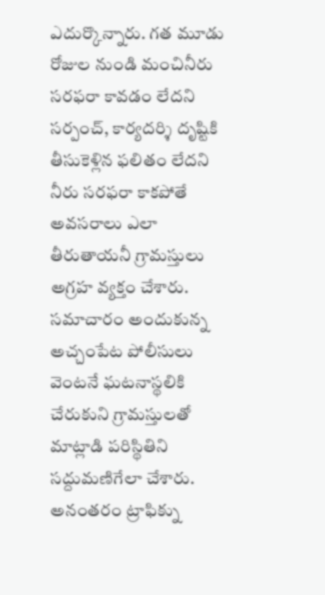ఎదుర్కొన్నారు. గత మూడు రోజుల నుండి మంచినీరు సరఫరా కావడం లేదని సర్పంచ్, కార్యదర్శి దృష్టికి తీసుకెళ్లిన ఫలితం లేదని నీరు సరఫరా కాకపోతే అవసరాలు ఎలా తీరుతాయనీ గ్రామస్తులు అగ్రహ వ్యక్తం చేశారు. సమాచారం అందుకున్న అచ్చంపేట పోలీసులు వెంటనే ఘటనాస్థలికి చేరుకుని గ్రామస్తులతో మాట్లాడి పరిస్థితిని సద్దుమణిగేలా చేశారు. అనంతరం ట్రాఫిక్ను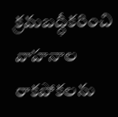క్రమబద్ధీకరించి వాహనాల రాకపోకలను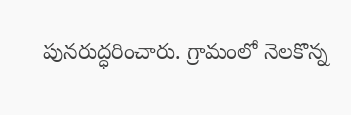పునరుద్ధరించారు. గ్రామంలో నెలకొన్న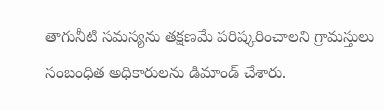తాగునీటి సమస్యను తక్షణమే పరిష్కరించాలని గ్రామస్తులు సంబంధిత అధికారులను డిమాండ్ చేశారు.